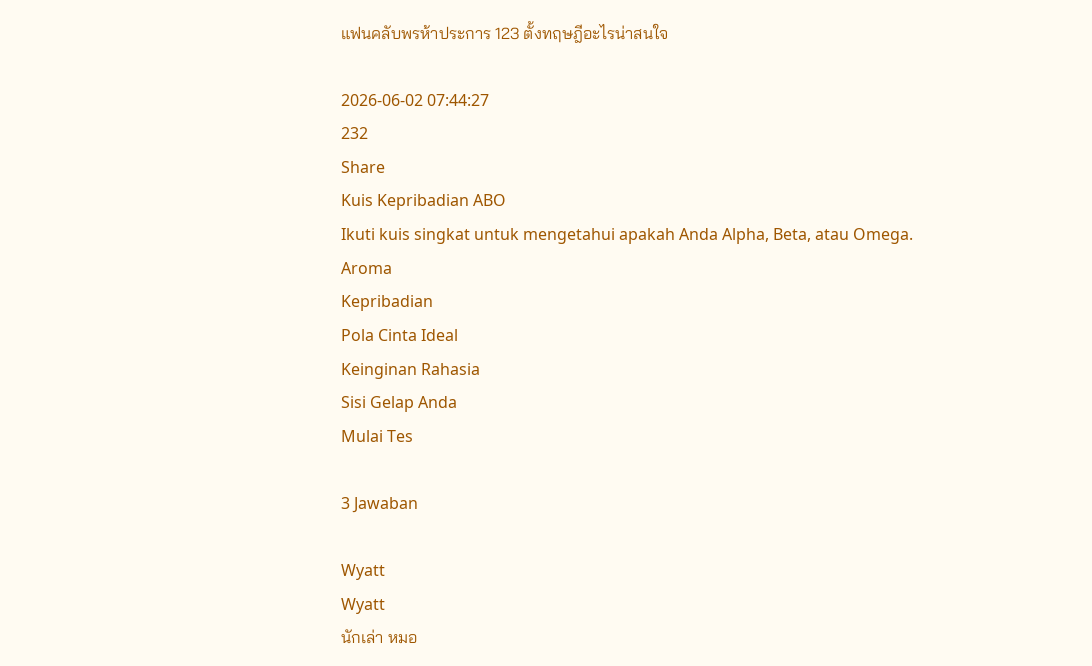แฟนคลับพรห้าประการ 123 ตั้งทฤษฎีอะไรน่าสนใจ

2026-06-02 07:44:27
232
Share
Kuis Kepribadian ABO
Ikuti kuis singkat untuk mengetahui apakah Anda Alpha, Beta, atau Omega.
Aroma
Kepribadian
Pola Cinta Ideal
Keinginan Rahasia
Sisi Gelap Anda
Mulai Tes

3 Jawaban

Wyatt
Wyatt
นักเล่า หมอ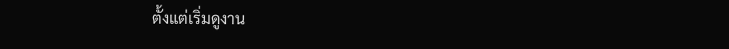ตั้งแต่เริ่มดูงาน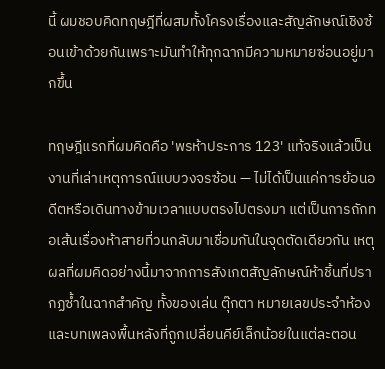นี้ ผมชอบคิดทฤษฎีที่ผสมทั้งโครงเรื่องและสัญลักษณ์เชิงซ้อนเข้าด้วยกันเพราะมันทำให้ทุกฉากมีความหมายซ่อนอยู่มากขึ้น

ทฤษฎีแรกที่ผมคิดคือ 'พรห้าประการ 123' แท้จริงแล้วเป็นงานที่เล่าเหตุการณ์แบบวงจรซ้อน — ไม่ได้เป็นแค่การย้อนอดีตหรือเดินทางข้ามเวลาแบบตรงไปตรงมา แต่เป็นการถักทอเส้นเรื่องห้าสายที่วนกลับมาเชื่อมกันในจุดตัดเดียวกัน เหตุผลที่ผมคิดอย่างนี้มาจากการสังเกตสัญลักษณ์ห้าชิ้นที่ปรากฏซ้ำในฉากสำคัญ ทั้งของเล่น ตุ๊กตา หมายเลขประจำห้อง และบทเพลงพื้นหลังที่ถูกเปลี่ยนคีย์เล็กน้อยในแต่ละตอน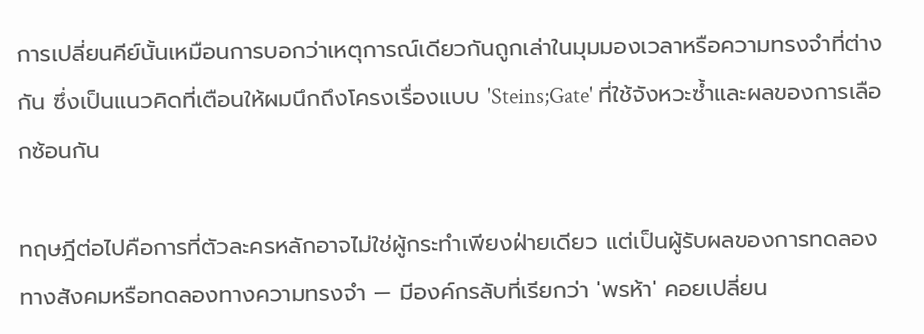การเปลี่ยนคีย์นั้นเหมือนการบอกว่าเหตุการณ์เดียวกันถูกเล่าในมุมมองเวลาหรือความทรงจำที่ต่างกัน ซึ่งเป็นแนวคิดที่เตือนให้ผมนึกถึงโครงเรื่องแบบ 'Steins;Gate' ที่ใช้จังหวะซ้ำและผลของการเลือกซ้อนกัน

ทฤษฎีต่อไปคือการที่ตัวละครหลักอาจไม่ใช่ผู้กระทำเพียงฝ่ายเดียว แต่เป็นผู้รับผลของการทดลองทางสังคมหรือทดลองทางความทรงจำ — มีองค์กรลับที่เรียกว่า 'พรห้า' คอยเปลี่ยน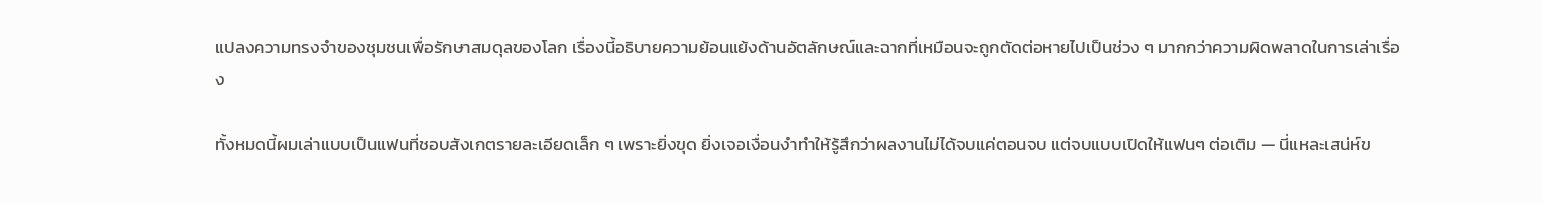แปลงความทรงจำของชุมชนเพื่อรักษาสมดุลของโลก เรื่องนี้อธิบายความย้อนแย้งด้านอัตลักษณ์และฉากที่เหมือนจะถูกตัดต่อหายไปเป็นช่วง ๆ มากกว่าความผิดพลาดในการเล่าเรื่อง

ทั้งหมดนี้ผมเล่าแบบเป็นแฟนที่ชอบสังเกตรายละเอียดเล็ก ๆ เพราะยิ่งขุด ยิ่งเจอเงื่อนงำทำให้รู้สึกว่าผลงานไม่ได้จบแค่ตอนจบ แต่จบแบบเปิดให้แฟนๆ ต่อเติม — นี่แหละเสน่ห์ข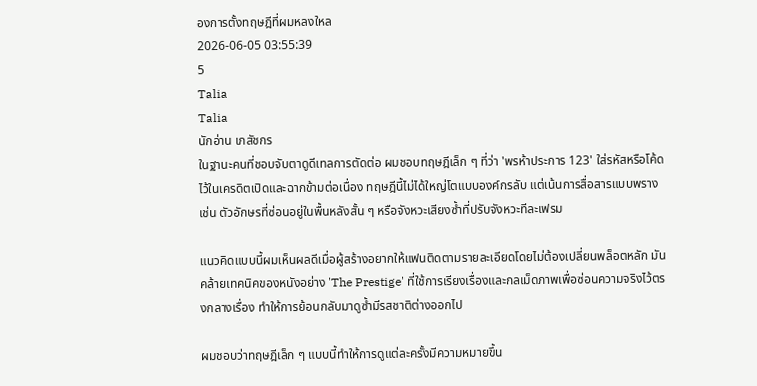องการตั้งทฤษฎีที่ผมหลงใหล
2026-06-05 03:55:39
5
Talia
Talia
นักอ่าน เภสัชกร
ในฐานะคนที่ชอบจับตาดูดีเทลการตัดต่อ ผมชอบทฤษฎีเล็ก ๆ ที่ว่า 'พรห้าประการ 123' ใส่รหัสหรือโค้ดไว้ในเครดิตเปิดและฉากข้ามต่อเนื่อง ทฤษฎีนี้ไม่ได้ใหญ่โตแบบองค์กรลับ แต่เน้นการสื่อสารแบบพราง เช่น ตัวอักษรที่ซ่อนอยู่ในพื้นหลังสั้น ๆ หรือจังหวะเสียงซ้ำที่ปรับจังหวะทีละเฟรม

แนวคิดแบบนี้ผมเห็นผลดีเมื่อผู้สร้างอยากให้แฟนติดตามรายละเอียดโดยไม่ต้องเปลี่ยนพล็อตหลัก มันคล้ายเทคนิคของหนังอย่าง 'The Prestige' ที่ใช้การเรียงเรื่องและกลเม็ดภาพเพื่อซ่อนความจริงไว้ตรงกลางเรื่อง ทำให้การย้อนกลับมาดูซ้ำมีรสชาติต่างออกไป

ผมชอบว่าทฤษฎีเล็ก ๆ แบบนี้ทำให้การดูแต่ละครั้งมีความหมายขึ้น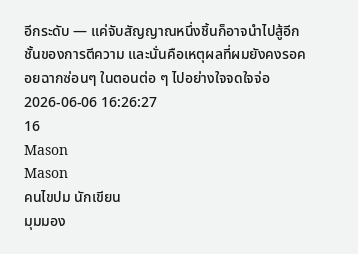อีกระดับ — แค่จับสัญญาณหนึ่งชิ้นก็อาจนำไปสู้อีกชั้นของการตีความ และนั่นคือเหตุผลที่ผมยังคงรอคอยฉากซ่อนๆ ในตอนต่อ ๆ ไปอย่างใจจดใจจ่อ
2026-06-06 16:26:27
16
Mason
Mason
คนไขปม นักเขียน
มุมมอง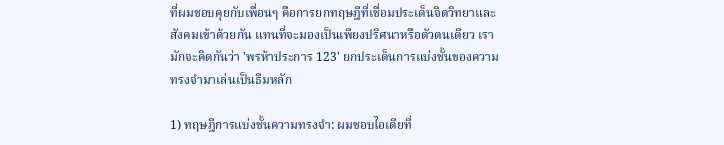ที่ผมชอบคุยกับเพื่อนๆ คือการยกทฤษฎีที่เชื่อมประเด็นจิตวิทยาและสังคมเข้าด้วยกัน แทนที่จะมองเป็นเพียงปริศนาหรือตัวตนเดียว เรามักจะคิดกันว่า 'พรห้าประการ 123' ยกประเด็นการแบ่งชั้นของความทรงจำมาเล่นเป็นธีมหลัก

1) ทฤษฎีการแบ่งชั้นความทรงจำ: ผมชอบไอเดียที่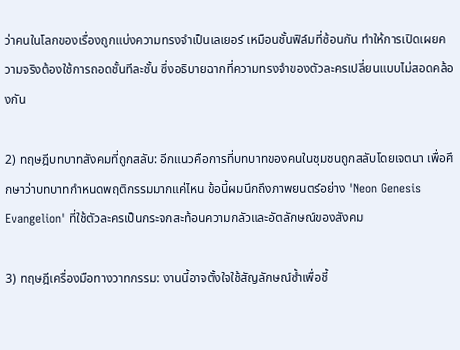ว่าคนในโลกของเรื่องถูกแบ่งความทรงจำเป็นเลเยอร์ เหมือนชั้นฟิล์มที่ซ้อนกัน ทำให้การเปิดเผยความจริงต้องใช้การถอดชั้นทีละชั้น ซึ่งอธิบายฉากที่ความทรงจำของตัวละครเปลี่ยนแบบไม่สอดคล้องกัน

2) ทฤษฎีบทบาทสังคมที่ถูกสลับ: อีกแนวคือการที่บทบาทของคนในชุมชนถูกสลับโดยเจตนา เพื่อศึกษาว่าบทบาทกำหนดพฤติกรรมมากแค่ไหน ข้อนี้ผมนึกถึงภาพยนตร์อย่าง 'Neon Genesis Evangelion' ที่ใช้ตัวละครเป็นกระจกสะท้อนความกลัวและอัตลักษณ์ของสังคม

3) ทฤษฎีเครื่องมือทางวาทกรรม: งานนี้อาจตั้งใจใช้สัญลักษณ์ซ้ำเพื่อชี้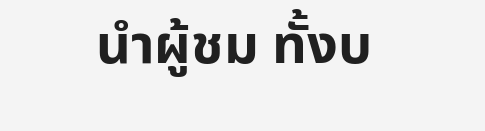นำผู้ชม ทั้งบ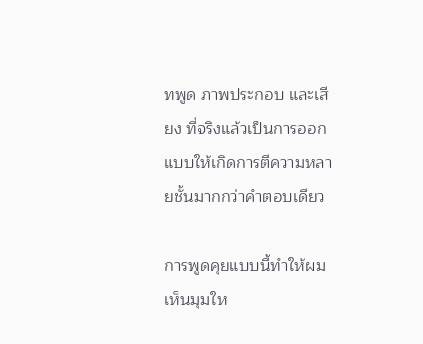ทพูด ภาพประกอบ และเสียง ที่จริงแล้วเป็นการออกแบบให้เกิดการตีความหลายชั้นมากกว่าคำตอบเดียว

การพูดคุยแบบนี้ทำให้ผมเห็นมุมให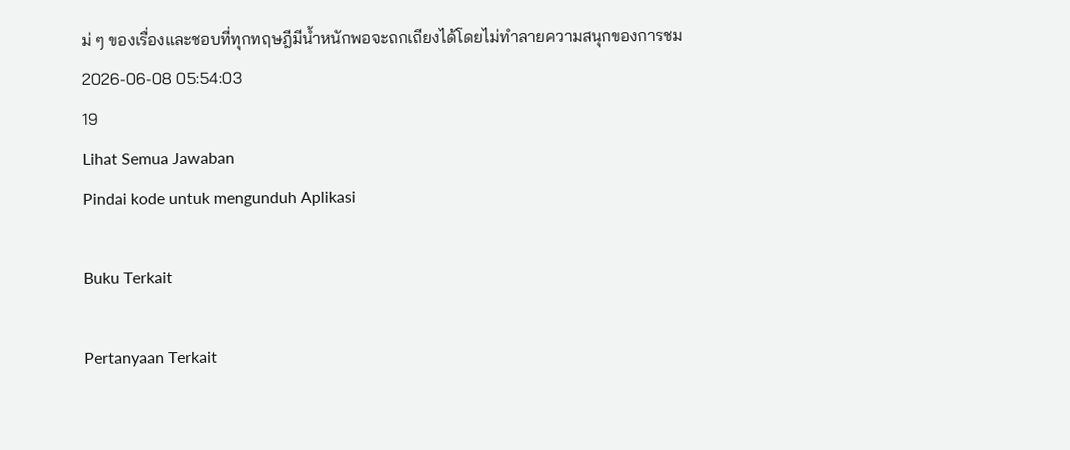ม่ ๆ ของเรื่องและชอบที่ทุกทฤษฎีมีน้ำหนักพอจะถกเถียงได้โดยไม่ทำลายความสนุกของการชม
2026-06-08 05:54:03
19
Lihat Semua Jawaban
Pindai kode untuk mengunduh Aplikasi

Buku Terkait

Pertanyaan Terkait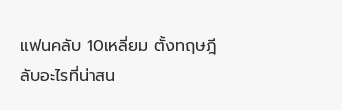แฟนคลับ 10เหลี่ยม ตั้งทฤษฎีลับอะไรที่น่าสน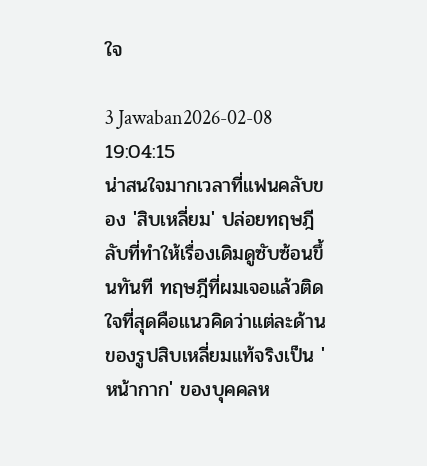ใจ

3 Jawaban2026-02-08 19:04:15
น่าสนใจมากเวลาที่แฟนคลับของ 'สิบเหลี่ยม' ปล่อยทฤษฎีลับที่ทำให้เรื่องเดิมดูซับซ้อนขึ้นทันที ทฤษฎีที่ผมเจอแล้วติดใจที่สุดคือแนวคิดว่าแต่ละด้านของรูปสิบเหลี่ยมแท้จริงเป็น 'หน้ากาก' ของบุคคลห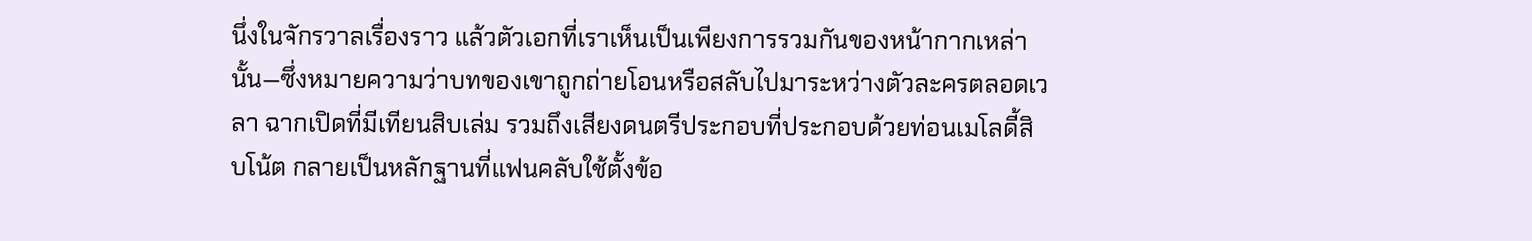นึ่งในจักรวาลเรื่องราว แล้วตัวเอกที่เราเห็นเป็นเพียงการรวมกันของหน้ากากเหล่านั้น—ซึ่งหมายความว่าบทของเขาถูกถ่ายโอนหรือสลับไปมาระหว่างตัวละครตลอดเวลา ฉากเปิดที่มีเทียนสิบเล่ม รวมถึงเสียงดนตรีประกอบที่ประกอบด้วยท่อนเมโลดี้สิบโน้ต กลายเป็นหลักฐานที่แฟนคลับใช้ตั้งข้อ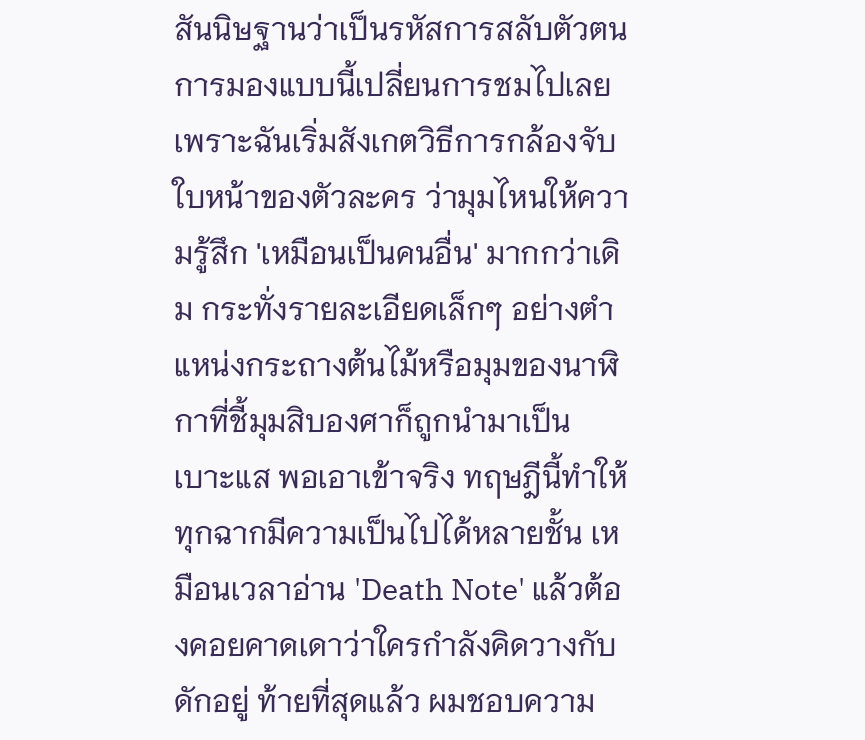สันนิษฐานว่าเป็นรหัสการสลับตัวตน การมองแบบนี้เปลี่ยนการชมไปเลย เพราะฉันเริ่มสังเกตวิธีการกล้องจับใบหน้าของตัวละคร ว่ามุมไหนให้ความรู้สึก 'เหมือนเป็นคนอื่น' มากกว่าเดิม กระทั่งรายละเอียดเล็กๆ อย่างตำแหน่งกระถางต้นไม้หรือมุมของนาฬิกาที่ชี้มุมสิบองศาก็ถูกนำมาเป็นเบาะแส พอเอาเข้าจริง ทฤษฎีนี้ทำให้ทุกฉากมีความเป็นไปได้หลายชั้น เหมือนเวลาอ่าน 'Death Note' แล้วต้องคอยคาดเดาว่าใครกำลังคิดวางกับดักอยู่ ท้ายที่สุดแล้ว ผมชอบความ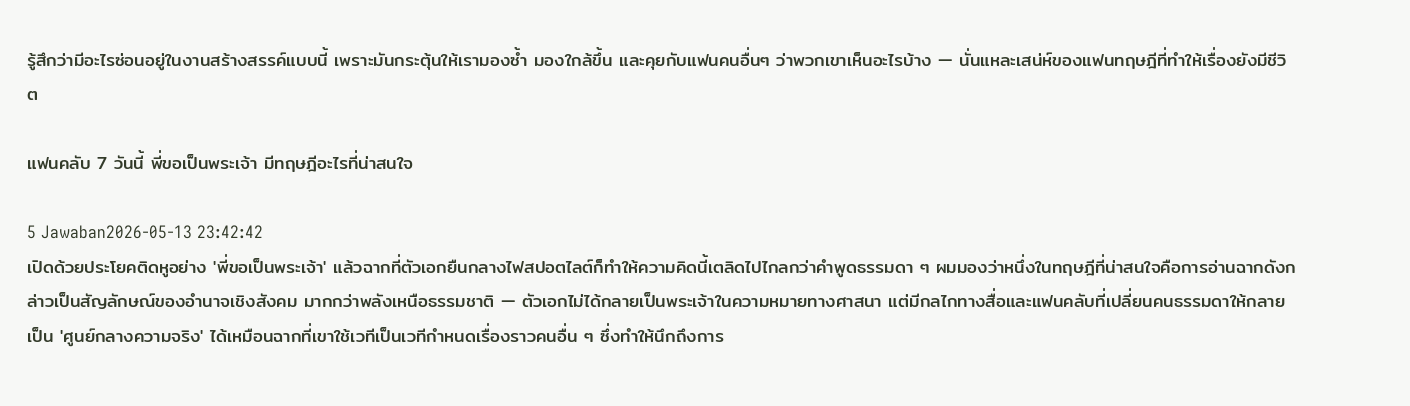รู้สึกว่ามีอะไรซ่อนอยู่ในงานสร้างสรรค์แบบนี้ เพราะมันกระตุ้นให้เรามองซ้ำ มองใกล้ขึ้น และคุยกับแฟนคนอื่นๆ ว่าพวกเขาเห็นอะไรบ้าง — นั่นแหละเสน่ห์ของแฟนทฤษฎีที่ทำให้เรื่องยังมีชีวิต

แฟนคลับ 7 วันนี้ พี่ขอเป็นพระเจ้า มีทฤษฎีอะไรที่น่าสนใจ

5 Jawaban2026-05-13 23:42:42
เปิดด้วยประโยคติดหูอย่าง 'พี่ขอเป็นพระเจ้า' แล้วฉากที่ตัวเอกยืนกลางไฟสปอตไลต์ก็ทำให้ความคิดนี้เตลิดไปไกลกว่าคำพูดธรรมดา ๆ ผมมองว่าหนึ่งในทฤษฎีที่น่าสนใจคือการอ่านฉากดังกล่าวเป็นสัญลักษณ์ของอำนาจเชิงสังคม มากกว่าพลังเหนือธรรมชาติ — ตัวเอกไม่ได้กลายเป็นพระเจ้าในความหมายทางศาสนา แต่มีกลไกทางสื่อและแฟนคลับที่เปลี่ยนคนธรรมดาให้กลายเป็น 'ศูนย์กลางความจริง' ได้เหมือนฉากที่เขาใช้เวทีเป็นเวทีกำหนดเรื่องราวคนอื่น ๆ ซึ่งทำให้นึกถึงการ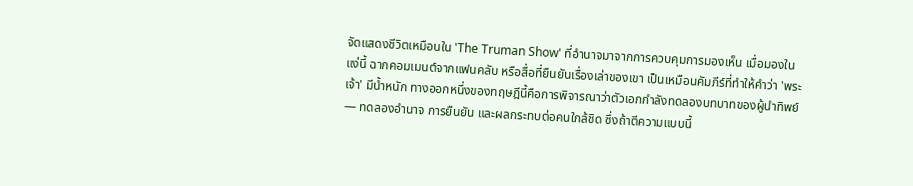จัดแสดงชีวิตเหมือนใน 'The Truman Show' ที่อำนาจมาจากการควบคุมการมองเห็น เมื่อมองในแง่นี้ ฉากคอมเมนต์จากแฟนคลับ หรือสื่อที่ยืนยันเรื่องเล่าของเขา เป็นเหมือนคัมภีร์ที่ทำให้คำว่า 'พระเจ้า' มีน้ำหนัก ทางออกหนึ่งของทฤษฎีนี้คือการพิจารณาว่าตัวเอกกำลังทดลองบทบาทของผู้นำทิพย์ — ทดลองอำนาจ การยืนยัน และผลกระทบต่อคนใกล้ชิด ซึ่งถ้าตีความแบบนี้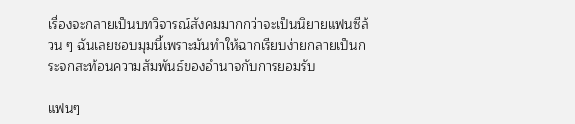เรื่องจะกลายเป็นบทวิจารณ์สังคมมากกว่าจะเป็นนิยายแฟนซีล้วน ๆ ฉันเลยชอบมุมนี้เพราะมันทำให้ฉากเรียบง่ายกลายเป็นกระจกสะท้อนความสัมพันธ์ของอำนาจกับการยอมรับ

แฟนๆ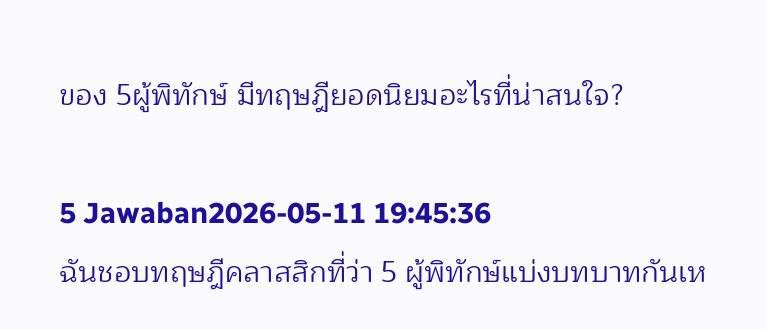ของ 5ผู้พิทักษ์ มีทฤษฎียอดนิยมอะไรที่น่าสนใจ?

5 Jawaban2026-05-11 19:45:36
ฉันชอบทฤษฎีคลาสสิกที่ว่า 5 ผู้พิทักษ์แบ่งบทบาทกันเห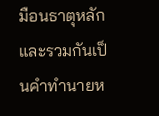มือนธาตุหลักและรวมกันเป็นคำทำนายห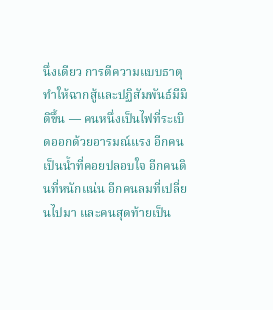นึ่งเดียว การตีความแบบธาตุทำให้ฉากสู้และปฏิสัมพันธ์มีมิติขึ้น — คนหนึ่งเป็นไฟที่ระเบิดออกด้วยอารมณ์แรง อีกคนเป็นน้ำที่คอยปลอบใจ อีกคนดินที่หนักแน่น อีกคนลมที่เปลี่ยนไปมา และคนสุดท้ายเป็น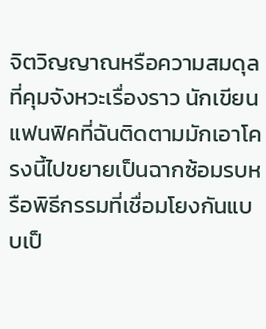จิตวิญญาณหรือความสมดุลที่คุมจังหวะเรื่องราว นักเขียนแฟนฟิคที่ฉันติดตามมักเอาโครงนี้ไปขยายเป็นฉากซ้อมรบหรือพิธีกรรมที่เชื่อมโยงกันแบบเป็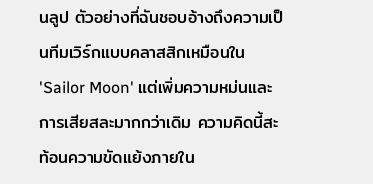นลูป ตัวอย่างที่ฉันชอบอ้างถึงความเป็นทีมเวิร์กแบบคลาสสิกเหมือนใน 'Sailor Moon' แต่เพิ่มความหม่นและการเสียสละมากกว่าเดิม ความคิดนี้สะท้อนความขัดแย้งภายใน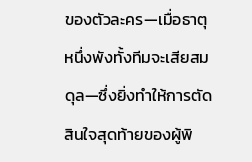ของตัวละคร—เมื่อธาตุหนึ่งพังทั้งทีมจะเสียสมดุล—ซึ่งยิ่งทำให้การตัดสินใจสุดท้ายของผู้พิ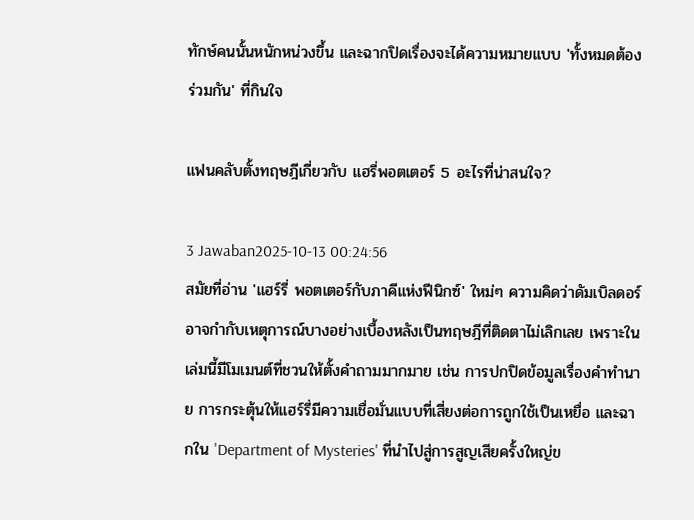ทักษ์คนนั้นหนักหน่วงขึ้น และฉากปิดเรื่องจะได้ความหมายแบบ 'ทั้งหมดต้องร่วมกัน' ที่กินใจ

แฟนคลับตั้งทฤษฎีเกี่ยวกับ แฮรี่พอตเตอร์ 5 อะไรที่น่าสนใจ?

3 Jawaban2025-10-13 00:24:56
สมัยที่อ่าน 'แฮร์รี่ พอตเตอร์กับภาคีแห่งฟีนิกซ์' ใหม่ๆ ความคิดว่าดัมเบิลดอร์อาจกำกับเหตุการณ์บางอย่างเบื้องหลังเป็นทฤษฎีที่ติดตาไม่เลิกเลย เพราะในเล่มนี้มีโมเมนต์ที่ชวนให้ตั้งคำถามมากมาย เช่น การปกปิดข้อมูลเรื่องคำทำนาย การกระตุ้นให้แฮร์รี่มีความเชื่อมั่นแบบที่เสี่ยงต่อการถูกใช้เป็นเหยื่อ และฉากใน 'Department of Mysteries' ที่นำไปสู่การสูญเสียครั้งใหญ่ข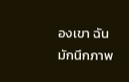องเขา ฉันมักนึกภาพ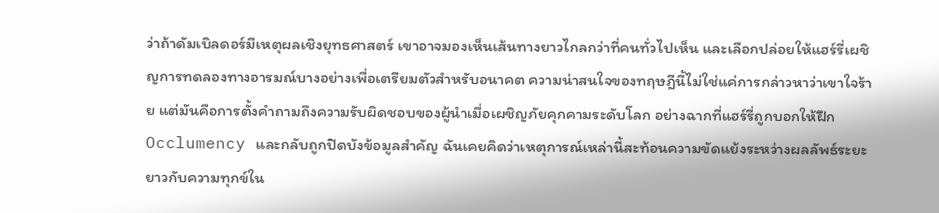ว่าถ้าดัมเบิลดอร์มีเหตุผลเชิงยุทธศาสตร์ เขาอาจมองเห็นเส้นทางยาวไกลกว่าที่คนทั่วไปเห็น และเลือกปล่อยให้แฮร์รี่เผชิญการทดลองทางอารมณ์บางอย่างเพื่อเตรียมตัวสำหรับอนาคต ความน่าสนใจของทฤษฎีนี้ไม่ใช่แค่การกล่าวหาว่าเขาใจร้าย แต่มันคือการตั้งคำถามถึงความรับผิดชอบของผู้นำเมื่อเผชิญภัยคุกคามระดับโลก อย่างฉากที่แฮร์รี่ถูกบอกให้ฝึก Occlumency และกลับถูกปิดบังข้อมูลสำคัญ ฉันเคยคิดว่าเหตุการณ์เหล่านี้สะท้อนความขัดแย้งระหว่างผลลัพธ์ระยะยาวกับความทุกข์ใน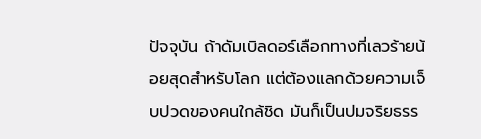ปัจจุบัน ถ้าดัมเบิลดอร์เลือกทางที่เลวร้ายน้อยสุดสำหรับโลก แต่ต้องแลกด้วยความเจ็บปวดของคนใกล้ชิด มันก็เป็นปมจริยธรร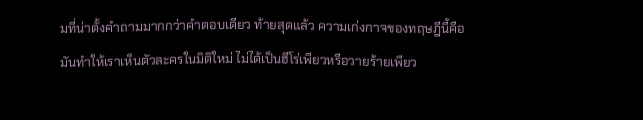มที่น่าตั้งคำถามมากกว่าคำตอบเดียว ท้ายสุดแล้ว ความเก่งกาจของทฤษฎีนี้คือมันทำให้เราเห็นตัวละครในมิติใหม่ ไม่ได้เป็นฮีโร่เพียวหรือวายร้ายเพียว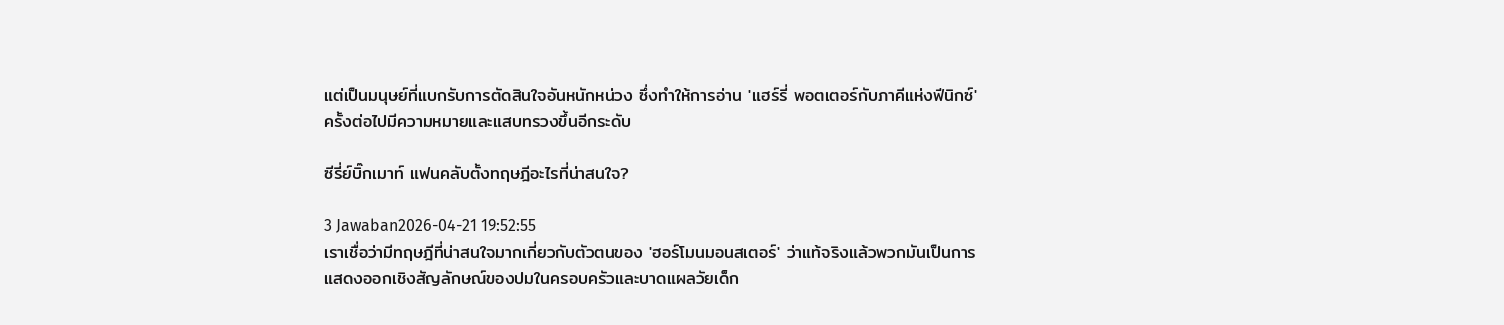แต่เป็นมนุษย์ที่แบกรับการตัดสินใจอันหนักหน่วง ซึ่งทำให้การอ่าน 'แฮร์รี่ พอตเตอร์กับภาคีแห่งฟีนิกซ์' ครั้งต่อไปมีความหมายและแสบทรวงขึ้นอีกระดับ

ซีรี่ย์บิ๊กเมาท์ แฟนคลับตั้งทฤษฎีอะไรที่น่าสนใจ?

3 Jawaban2026-04-21 19:52:55
เราเชื่อว่ามีทฤษฎีที่น่าสนใจมากเกี่ยวกับตัวตนของ 'ฮอร์โมนมอนสเตอร์' ว่าแท้จริงแล้วพวกมันเป็นการแสดงออกเชิงสัญลักษณ์ของปมในครอบครัวและบาดแผลวัยเด็ก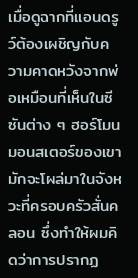เมื่อดูฉากที่แอนดรูว์ต้องเผชิญกับความคาดหวังจากพ่อเหมือนที่เห็นในซีซันต่าง ๆ ฮอร์โมนมอนสเตอร์ของเขามักจะโผล่มาในจังหวะที่ครอบครัวสั่นคลอน ซึ่งทำให้ผมคิดว่าการปรากฏ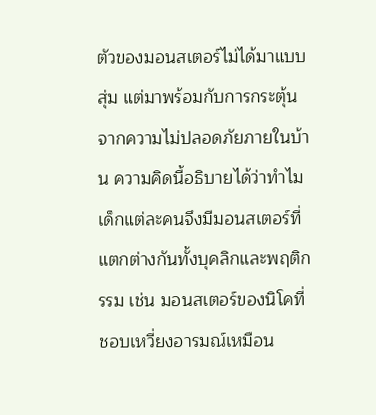ตัวของมอนสเตอร์ไม่ได้มาแบบสุ่ม แต่มาพร้อมกับการกระตุ้นจากความไม่ปลอดภัยภายในบ้าน ความคิดนี้อธิบายได้ว่าทำไมเด็กแต่ละคนจึงมีมอนสเตอร์ที่แตกต่างกันทั้งบุคลิกและพฤติกรรม เช่น มอนสเตอร์ของนิโคที่ชอบเหวี่ยงอารมณ์เหมือน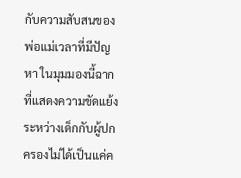กับความสับสนของพ่อแม่เวลาที่มีปัญหา ในมุมมองนี้ฉากที่แสดงความขัดแย้งระหว่างเด็กกับผู้ปกครองไม่ได้เป็นแค่ค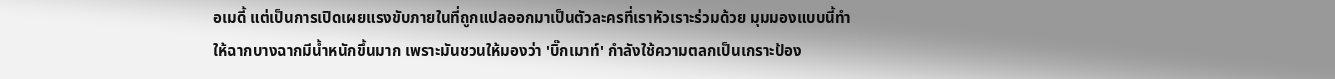อเมดี้ แต่เป็นการเปิดเผยแรงขับภายในที่ถูกแปลออกมาเป็นตัวละครที่เราหัวเราะร่วมด้วย มุมมองแบบนี้ทำให้ฉากบางฉากมีน้ำหนักขึ้นมาก เพราะมันชวนให้มองว่า 'บิ๊กเมาท์' กำลังใช้ความตลกเป็นเกราะป้อง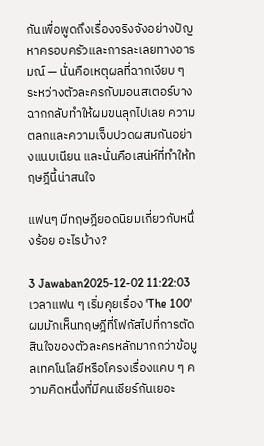กันเพื่อพูดถึงเรื่องจริงจังอย่างปัญหาครอบครัวและการละเลยทางอารมณ์ — นั่นคือเหตุผลที่ฉากเงียบ ๆ ระหว่างตัวละครกับมอนสเตอร์บางฉากกลับทำให้ผมขนลุกไปเลย ความตลกและความเจ็บปวดผสมกันอย่างแนบเนียน และนั่นคือเสน่ห์ที่ทำให้ทฤษฎีนี้น่าสนใจ

แฟนๆ มีทฤษฎียอดนิยมเกี่ยวกับหนึ่งร้อย อะไรบ้าง?

3 Jawaban2025-12-02 11:22:03
เวลาแฟน ๆ เริ่มคุยเรื่อง 'The 100' ผมมักเห็นทฤษฎีที่โฟกัสไปที่การตัดสินใจของตัวละครหลักมากกว่าข้อมูลเทคโนโลยีหรือโครงเรื่องแคบ ๆ ความคิดหนึ่งที่มีคนเชียร์กันเยอะ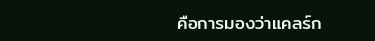คือการมองว่าแคลร์ก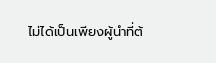ไม่ได้เป็นเพียงผู้นำที่ต้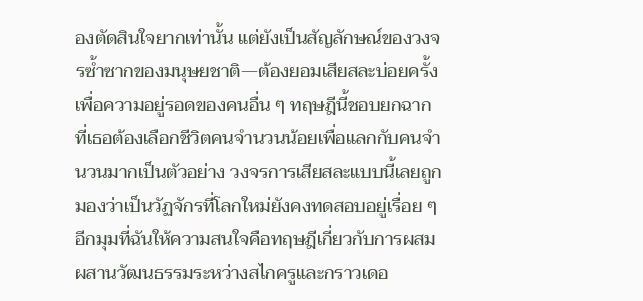องตัดสินใจยากเท่านั้น แต่ยังเป็นสัญลักษณ์ของวงจรซ้ำซากของมนุษยชาติ—ต้องยอมเสียสละบ่อยครั้งเพื่อความอยู่รอดของคนอื่น ๆ ทฤษฎีนี้ชอบยกฉากที่เธอต้องเลือกชีวิตคนจำนวนน้อยเพื่อแลกกับคนจำนวนมากเป็นตัวอย่าง วงจรการเสียสละแบบนี้เลยถูกมองว่าเป็นวัฏจักรที่โลกใหม่ยังคงทดสอบอยู่เรื่อย ๆ อีกมุมที่ฉันให้ความสนใจคือทฤษฎีเกี่ยวกับการผสมผสานวัฒนธรรมระหว่างสไกครูและกราวเดอ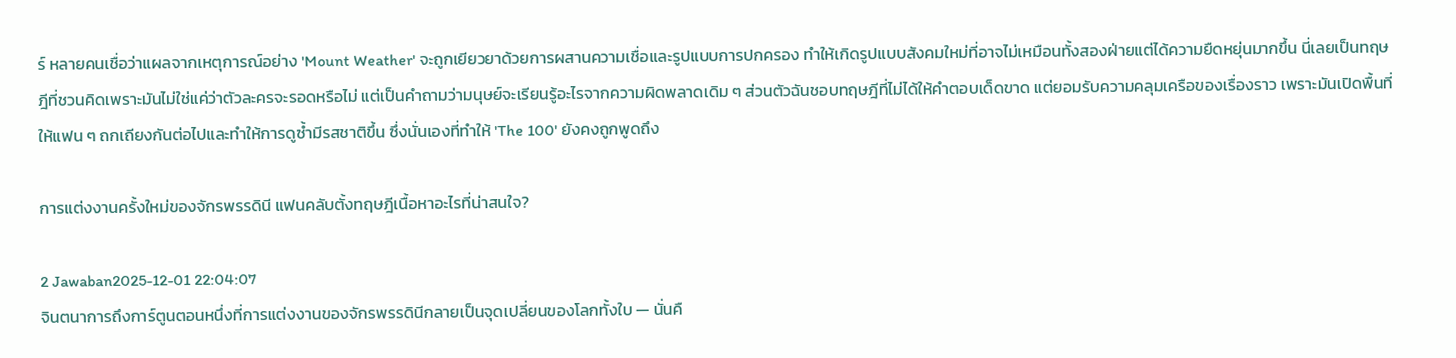ร์ หลายคนเชื่อว่าแผลจากเหตุการณ์อย่าง 'Mount Weather' จะถูกเยียวยาด้วยการผสานความเชื่อและรูปแบบการปกครอง ทำให้เกิดรูปแบบสังคมใหม่ที่อาจไม่เหมือนทั้งสองฝ่ายแต่ได้ความยืดหยุ่นมากขึ้น นี่เลยเป็นทฤษฎีที่ชวนคิดเพราะมันไม่ใช่แค่ว่าตัวละครจะรอดหรือไม่ แต่เป็นคำถามว่ามนุษย์จะเรียนรู้อะไรจากความผิดพลาดเดิม ๆ ส่วนตัวฉันชอบทฤษฎีที่ไม่ได้ให้คำตอบเด็ดขาด แต่ยอมรับความคลุมเครือของเรื่องราว เพราะมันเปิดพื้นที่ให้แฟน ๆ ถกเถียงกันต่อไปและทำให้การดูซ้ำมีรสชาติขึ้น ซึ่งนั่นเองที่ทำให้ 'The 100' ยังคงถูกพูดถึง

การแต่งงานครั้งใหม่ของจักรพรรดินี แฟนคลับตั้งทฤษฎีเนื้อหาอะไรที่น่าสนใจ?

2 Jawaban2025-12-01 22:04:07
จินตนาการถึงการ์ตูนตอนหนึ่งที่การแต่งงานของจักรพรรดินีกลายเป็นจุดเปลี่ยนของโลกทั้งใบ — นั่นคื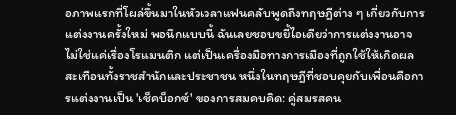อภาพแรกที่โผล่ขึ้นมาในหัวเวลาแฟนคลับพูดถึงทฤษฎีต่าง ๆ เกี่ยวกับการแต่งงานครั้งใหม่ พอนึกแบบนี้ ฉันเลยชอบขยี้ไอเดียว่าการแต่งงานอาจไม่ใช่แค่เรื่องโรแมนติก แต่เป็นเครื่องมือทางการเมืองที่ถูกใช้ให้เกิดผลสะเทือนทั้งราชสำนักและประชาชน หนึ่งในทฤษฎีที่ชอบคุยกับเพื่อนคือการแต่งงานเป็น 'เช็คบ็อกซ์' ของการสมคบคิด: คู่สมรสคน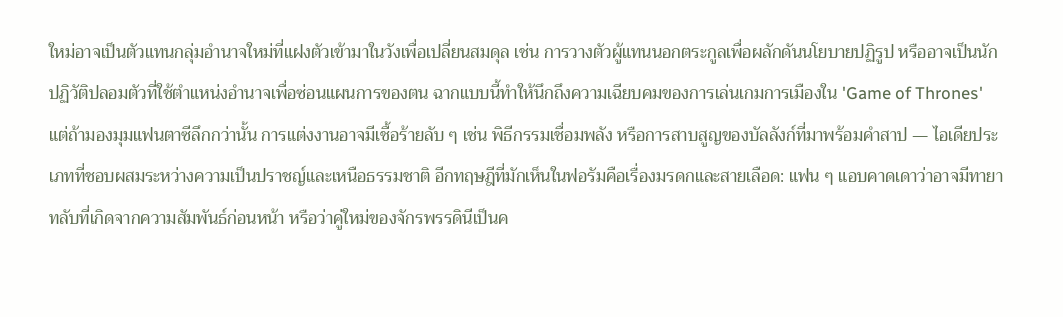ใหม่อาจเป็นตัวแทนกลุ่มอำนาจใหม่ที่แฝงตัวเข้ามาในวังเพื่อเปลี่ยนสมดุล เช่น การวางตัวผู้แทนนอกตระกูลเพื่อผลักดันนโยบายปฏิรูป หรืออาจเป็นนักปฏิวัติปลอมตัวที่ใช้ตำแหน่งอำนาจเพื่อซ่อนแผนการของตน ฉากแบบนี้ทำให้นึกถึงความเฉียบคมของการเล่นเกมการเมืองใน 'Game of Thrones' แต่ถ้ามองมุมแฟนตาซีลึกกว่านั้น การแต่งงานอาจมีเชื้อร้ายลับ ๆ เช่น พิธีกรรมเชื่อมพลัง หรือการสาบสูญของบัลลังก์ที่มาพร้อมคำสาป — ไอเดียประเภทที่ชอบผสมระหว่างความเป็นปราชญ์และเหนือธรรมชาติ อีกทฤษฎีที่มักเห็นในฟอรัมคือเรื่องมรดกและสายเลือด: แฟน ๆ แอบคาดเดาว่าอาจมีทายาทลับที่เกิดจากความสัมพันธ์ก่อนหน้า หรือว่าคู่ใหม่ของจักรพรรดินีเป็นค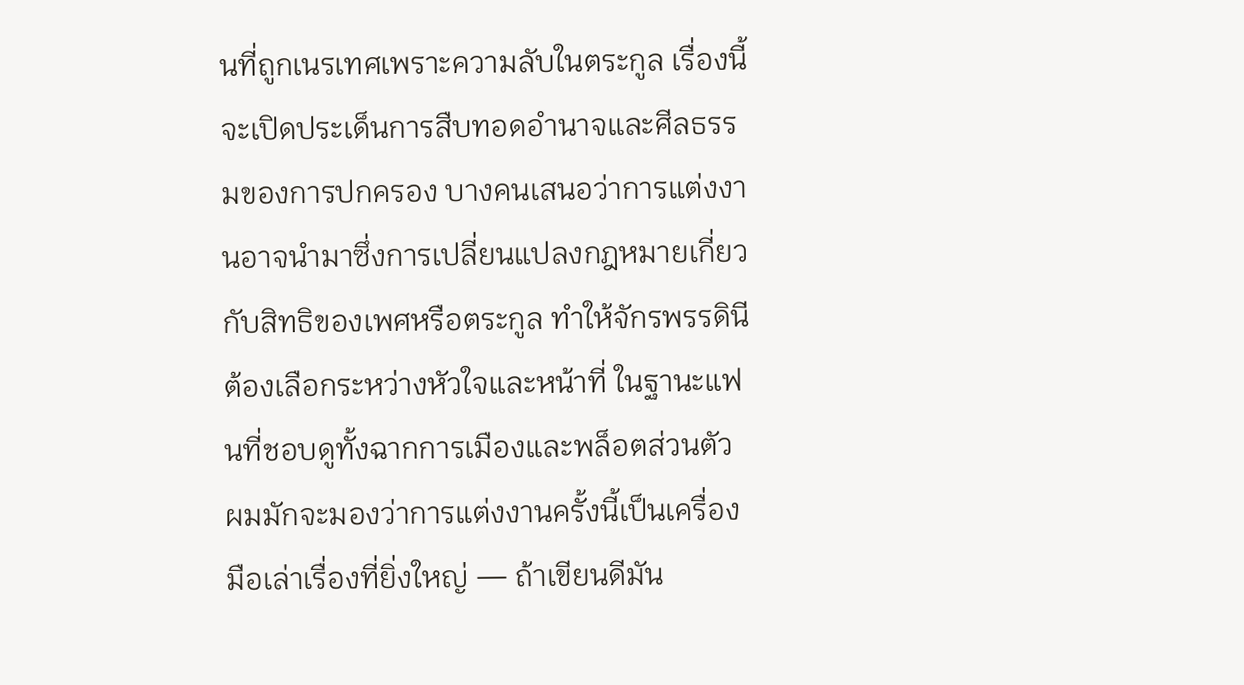นที่ถูกเนรเทศเพราะความลับในตระกูล เรื่องนี้จะเปิดประเด็นการสืบทอดอำนาจและศีลธรรมของการปกครอง บางคนเสนอว่าการแต่งงานอาจนำมาซึ่งการเปลี่ยนแปลงกฎหมายเกี่ยวกับสิทธิของเพศหรือตระกูล ทำให้จักรพรรดินีต้องเลือกระหว่างหัวใจและหน้าที่ ในฐานะแฟนที่ชอบดูทั้งฉากการเมืองและพล็อตส่วนตัว ผมมักจะมองว่าการแต่งงานครั้งนี้เป็นเครื่องมือเล่าเรื่องที่ยิ่งใหญ่ — ถ้าเขียนดีมัน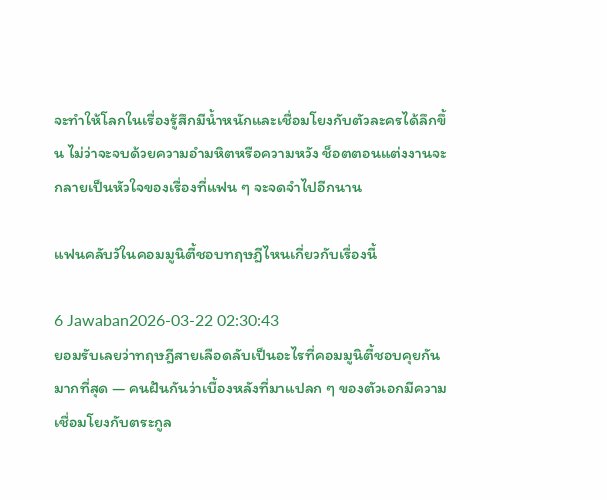จะทำให้โลกในเรื่องรู้สึกมีน้ำหนักและเชื่อมโยงกับตัวละครได้ลึกขึ้น ไม่ว่าจะจบด้วยความอำมหิตหรือความหวัง ช็อตตอนแต่งงานจะกลายเป็นหัวใจของเรื่องที่แฟน ๆ จะจดจำไปอีกนาน

แฟนคลับวัในคอมมูนิตี้ชอบทฤษฎีไหนเกี่ยวกับเรื่องนี้

6 Jawaban2026-03-22 02:30:43
ยอมรับเลยว่าทฤษฎีสายเลือดลับเป็นอะไรที่คอมมูนิตี้ชอบคุยกันมากที่สุด — คนฝันกันว่าเบื้องหลังที่มาแปลก ๆ ของตัวเอกมีความเชื่อมโยงกับตระกูล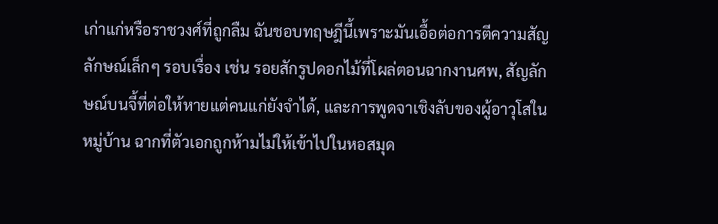เก่าแก่หรือราชวงศ์ที่ถูกลืม ฉันชอบทฤษฎีนี้เพราะมันเอื้อต่อการตีความสัญลักษณ์เล็กๆ รอบเรื่อง เช่น รอยสักรูปดอกไม้ที่โผล่ตอนฉากงานศพ, สัญลักษณ์บนจี้ที่ต่อให้หายแต่คนแก่ยังจำได้, และการพูดจาเชิงลับของผู้อาวุโสในหมู่บ้าน ฉากที่ตัวเอกถูกห้ามไม่ให้เข้าไปในหอสมุด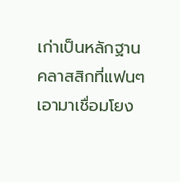เก่าเป็นหลักฐานคลาสสิกที่แฟนๆ เอามาเชื่อมโยง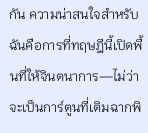กัน ความน่าสนใจสำหรับฉันคือการที่ทฤษฎีนี้เปิดพื้นที่ให้จินตนาการ—ไม่ว่าจะเป็นการ์ตูนที่เติมฉากพิ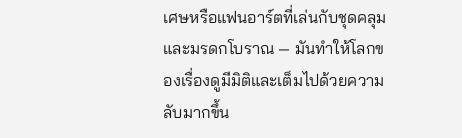เศษหรือแฟนอาร์ตที่เล่นกับชุดคลุมและมรดกโบราณ — มันทำให้โลกของเรื่องดูมีมิติและเต็มไปด้วยความลับมากขึ้น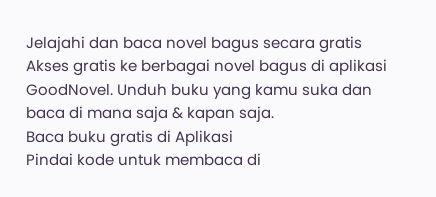Jelajahi dan baca novel bagus secara gratis
Akses gratis ke berbagai novel bagus di aplikasi GoodNovel. Unduh buku yang kamu suka dan baca di mana saja & kapan saja.
Baca buku gratis di Aplikasi
Pindai kode untuk membaca di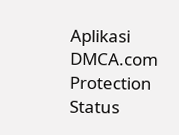Aplikasi
DMCA.com Protection Status